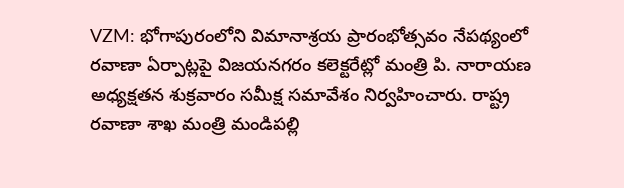VZM: భోగాపురంలోని విమానాశ్రయ ప్రారంభోత్సవం నేపథ్యంలో రవాణా ఏర్పాట్లపై విజయనగరం కలెక్టరేట్లో మంత్రి పి. నారాయణ అధ్యక్షతన శుక్రవారం సమీక్ష సమావేశం నిర్వహించారు. రాష్ట్ర రవాణా శాఖ మంత్రి మండిపల్లి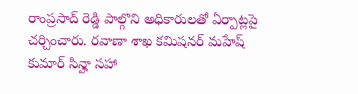రాంప్రసాద్ రెడ్డి పాల్గొని అధికారులతో ఏర్పాట్లపై చర్చించారు. రవాణా శాఖ కమిషనర్ మహేష్ కుమార్ సిన్హా సహా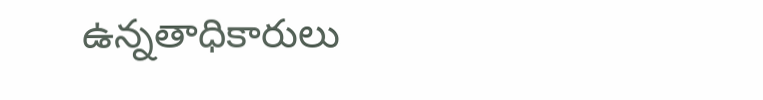ఉన్నతాధికారులు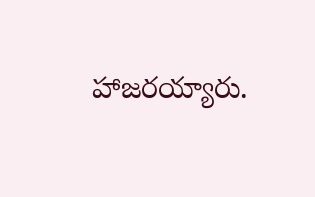హాజరయ్యారు.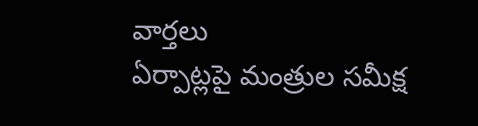వార్తలు
ఏర్పాట్లపై మంత్రుల సమీక్ష